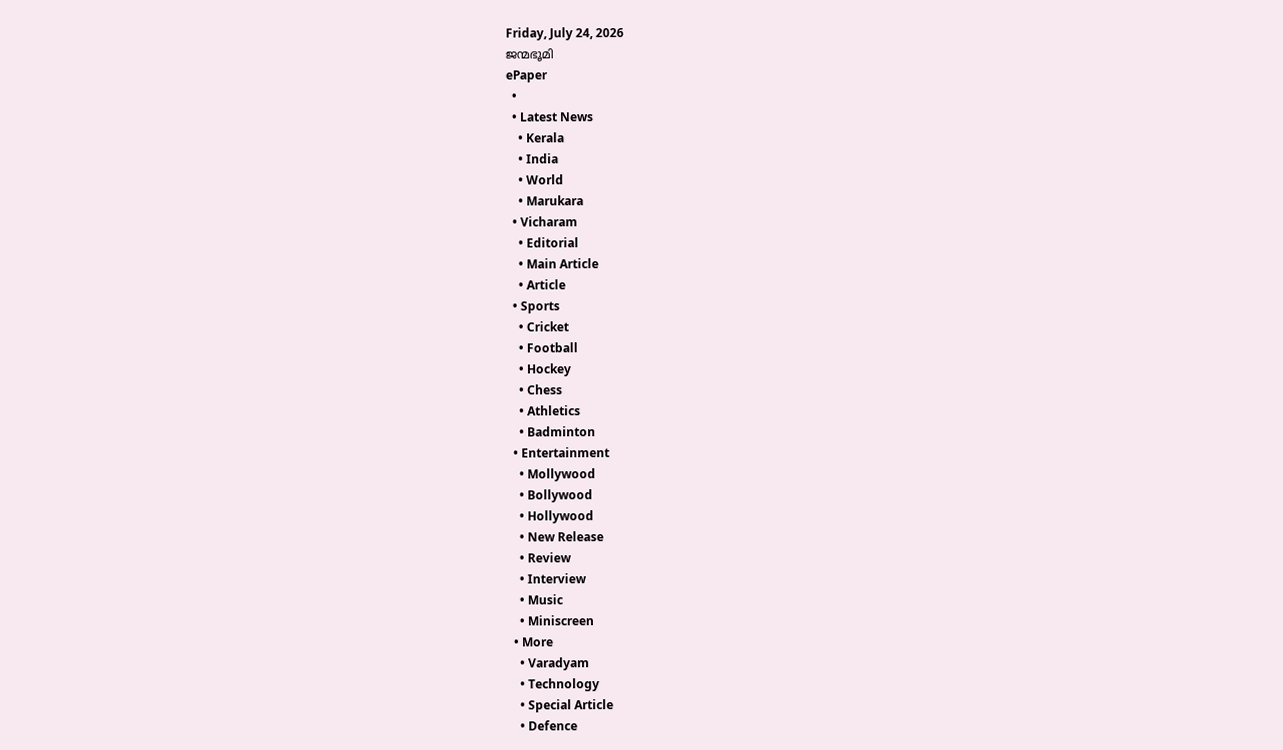Friday, July 24, 2026
ജന്മഭൂമി
ePaper
  •
  • Latest News
    • Kerala
    • India
    • World
    • Marukara
  • Vicharam
    • Editorial
    • Main Article
    • Article
  • Sports
    • Cricket
    • Football
    • Hockey
    • Chess
    • Athletics
    • Badminton
  • Entertainment
    • Mollywood
    • Bollywood
    • Hollywood
    • New Release
    • Review
    • Interview
    • Music
    • Miniscreen
  • More
    • Varadyam
    • Technology
    • Special Article
    • Defence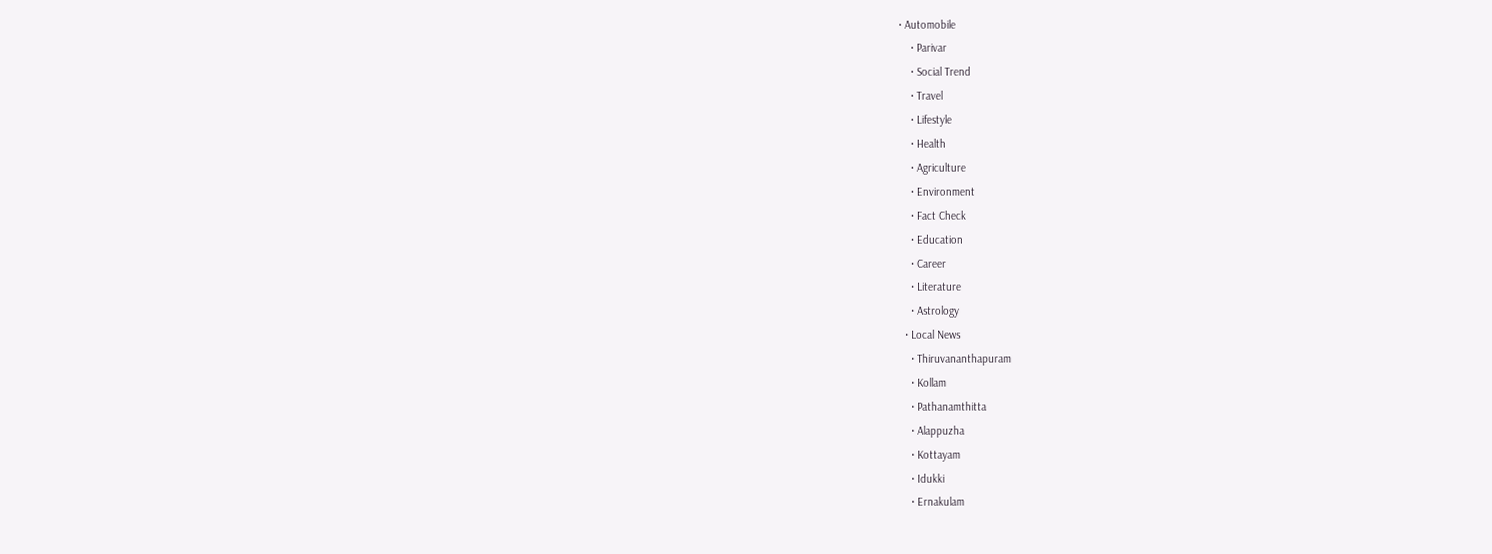• Automobile
    • Parivar
    • Social Trend
    • Travel
    • Lifestyle
    • Health
    • Agriculture
    • Environment
    • Fact Check
    • Education
    • Career
    • Literature
    • Astrology
  • Local News
    • Thiruvananthapuram
    • Kollam
    • Pathanamthitta
    • Alappuzha
    • Kottayam
    • Idukki
    • Ernakulam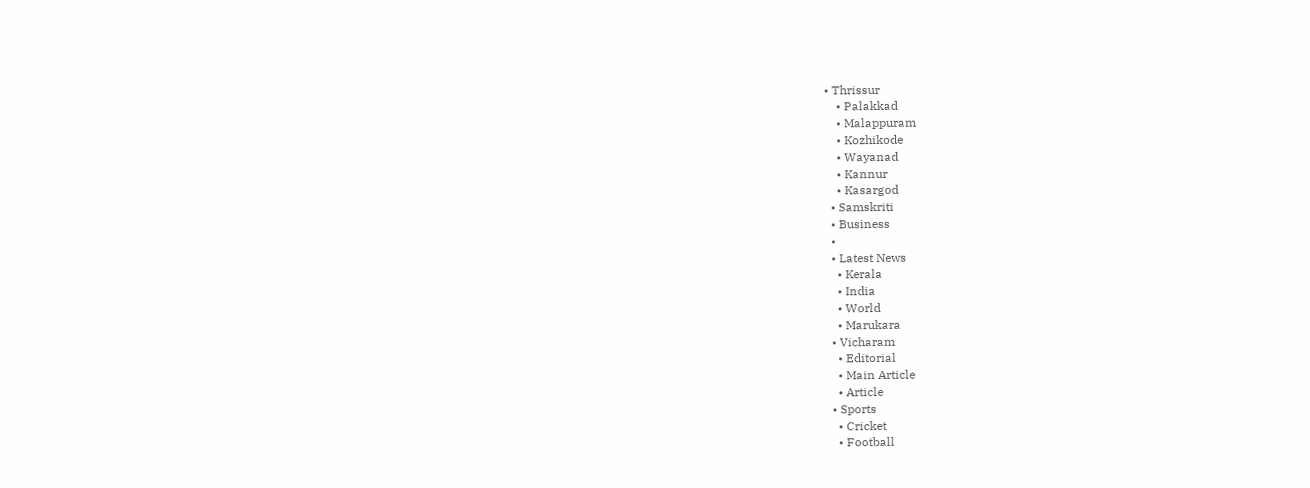• Thrissur
    • Palakkad
    • Malappuram
    • Kozhikode
    • Wayanad
    • Kannur
    • Kasargod
  • Samskriti
  • Business
  •
  • Latest News
    • Kerala
    • India
    • World
    • Marukara
  • Vicharam
    • Editorial
    • Main Article
    • Article
  • Sports
    • Cricket
    • Football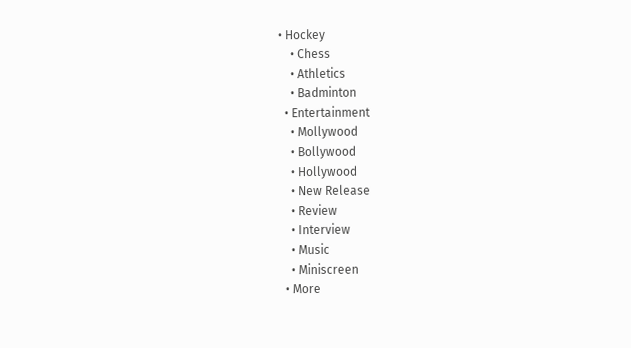• Hockey
    • Chess
    • Athletics
    • Badminton
  • Entertainment
    • Mollywood
    • Bollywood
    • Hollywood
    • New Release
    • Review
    • Interview
    • Music
    • Miniscreen
  • More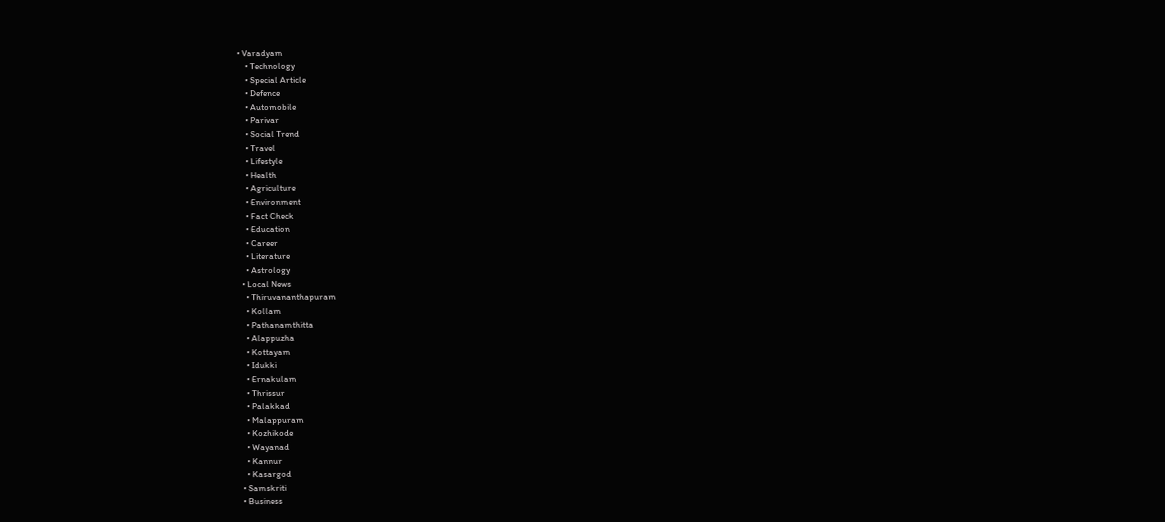• Varadyam
    • Technology
    • Special Article
    • Defence
    • Automobile
    • Parivar
    • Social Trend
    • Travel
    • Lifestyle
    • Health
    • Agriculture
    • Environment
    • Fact Check
    • Education
    • Career
    • Literature
    • Astrology
  • Local News
    • Thiruvananthapuram
    • Kollam
    • Pathanamthitta
    • Alappuzha
    • Kottayam
    • Idukki
    • Ernakulam
    • Thrissur
    • Palakkad
    • Malappuram
    • Kozhikode
    • Wayanad
    • Kannur
    • Kasargod
  • Samskriti
  • Business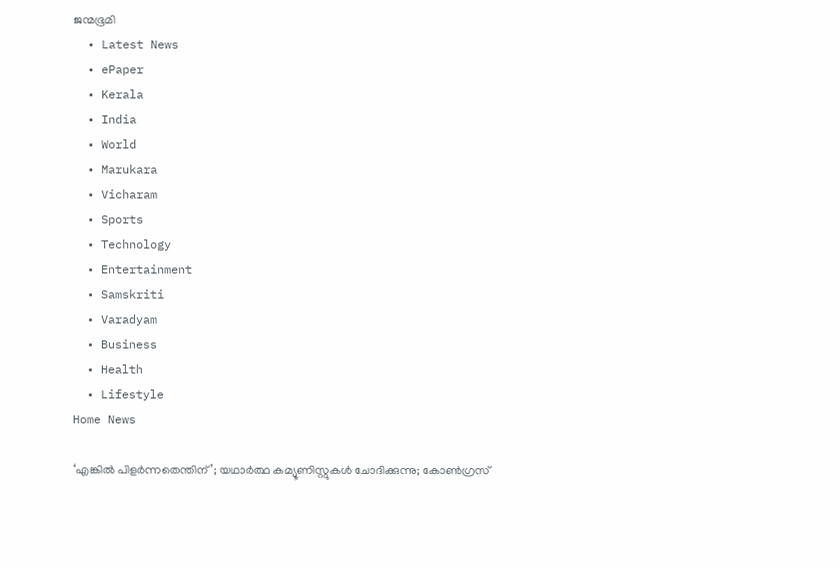ജന്മഭൂമി
  • Latest News
  • ePaper
  • Kerala
  • India
  • World
  • Marukara
  • Vicharam
  • Sports
  • Technology
  • Entertainment
  • Samskriti
  • Varadyam
  • Business
  • Health
  • Lifestyle
Home News

‘എങ്കില്‍ പിളര്‍ന്നതെന്തിന്’; യഥാര്‍ത്ഥ കമ്യൂണിസ്റ്റുകള്‍ ചോദിക്കുന്നു; കോണ്‍ഗ്രസ്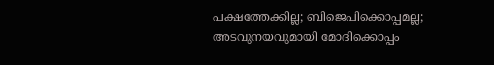പക്ഷത്തേക്കില്ല; ബിജെപിക്കൊപ്പമല്ല; അടവുനയവുമായി മോദിക്കൊപ്പം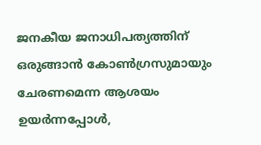ജനകീയ ജനാധിപത്യത്തിന് ഒരുങ്ങാന്‍ കോണ്‍ഗ്രസുമായും ചേരണമെന്ന ആശയം ഉയര്‍ന്നപ്പോള്‍,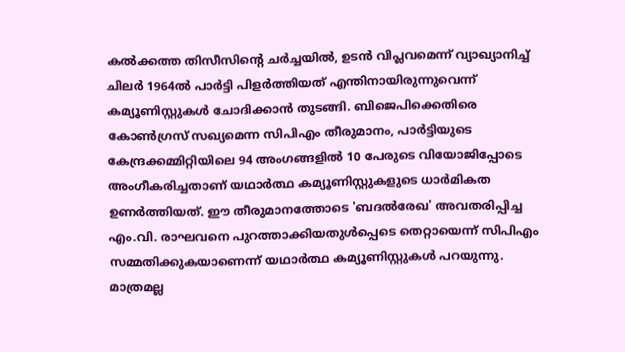കല്‍ക്കത്ത തിസീസിന്റെ ചര്‍ച്ചയില്‍, ഉടന്‍ വിപ്ലവമെന്ന് വ്യാഖ്യാനിച്ച് ചിലര്‍ 1964ല്‍ പാര്‍ട്ടി പിളര്‍ത്തിയത് എന്തിനായിരുന്നുവെന്ന് കമ്യൂണിസ്റ്റുകള്‍ ചോദിക്കാന്‍ തുടങ്ങി. ബിജെപിക്കെതിരെ കോണ്‍ഗ്രസ് സഖ്യമെന്ന സിപിഎം തീരുമാനം, പാര്‍ട്ടിയുടെ കേന്ദ്രക്കമ്മിറ്റിയിലെ 94 അംഗങ്ങളില്‍ 10 പേരുടെ വിയോജിപ്പോടെ അംഗീകരിച്ചതാണ് യഥാര്‍ത്ഥ കമ്യൂണിസ്റ്റുകളുടെ ധാര്‍മികത ഉണര്‍ത്തിയത്. ഈ തീരുമാനത്തോടെ 'ബദല്‍രേഖ' അവതരിപ്പിച്ച എം.വി. രാഘവനെ പുറത്താക്കിയതുള്‍പ്പെടെ തെറ്റായെന്ന് സിപിഎം സമ്മതിക്കുകയാണെന്ന് യഥാര്‍ത്ഥ കമ്യൂണിസ്റ്റുകള്‍ പറയുന്നു. മാത്രമല്ല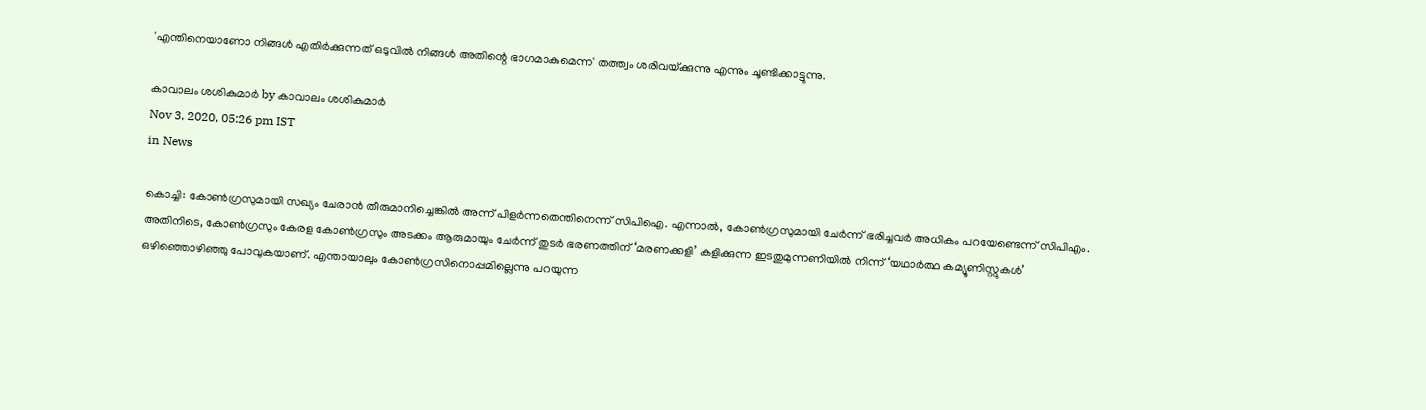'എന്തിനെയാണോ നിങ്ങള്‍ എതിര്‍ക്കുന്നത് ഒടുവില്‍ നിങ്ങള്‍ അതിന്റെ ഭാഗമാകുമെന്ന' തത്ത്വം ശരിവയ്‌ക്കുന്നു എന്നും ചൂണ്ടിക്കാട്ടുന്നു.

കാവാലം ശശികുമാര്‍ by കാവാലം ശശികുമാര്‍
Nov 3, 2020, 05:26 pm IST
in News

കൊച്ചി: കോണ്‍ഗ്രസുമായി സഖ്യം ചേരാന്‍ തീരുമാനിച്ചെങ്കില്‍ അന്ന് പിളര്‍ന്നതെന്തിനെന്ന് സിപിഐ. എന്നാല്‍, കോണ്‍ഗ്രസുമായി ചേര്‍ന്ന് ഭരിച്ചവര്‍ അധികം പറയേണ്ടെന്ന് സിപിഎം. അതിനിടെ, കോണ്‍ഗ്രസും കേരള കോണ്‍ഗ്രസും അടക്കം ആരുമായും ചേര്‍ന്ന് തുടര്‍ ഭരണത്തിന് ‘മരണക്കളി’ കളിക്കുന്ന ഇടതുമുന്നണിയില്‍ നിന്ന് ‘യഥാര്‍ത്ഥ കമ്യൂണിസ്റ്റുകള്‍’ ഒഴിഞ്ഞൊഴിഞ്ഞു പോവുകയാണ്. എന്തായാലും കോണ്‍ഗ്രസിനൊപ്പമില്ലെന്നു പറയുന്ന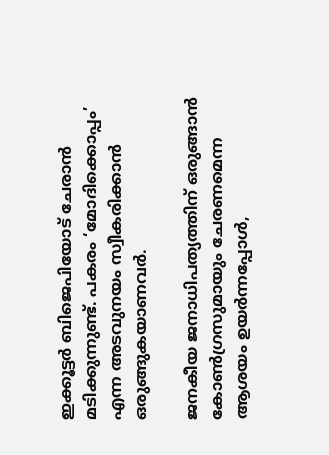ഇക്കൂട്ടര്‍ ബിജെപിയോട് ചേരാന്‍ മടിക്കുന്നുണ്ട്. പകരം ‘മോദിക്കൊപ്പം’ എന്ന അടവുനയം സ്വീകരിക്കാന്‍ ഒരുങ്ങുകയാണവര്‍.

ജനകീയ ജനാധിപത്യത്തിന് ഒരുങ്ങാന്‍ കോണ്‍ഗ്രസുമായും ചേരണമെന്ന ആശയം ഉയര്‍ന്നപ്പോള്‍,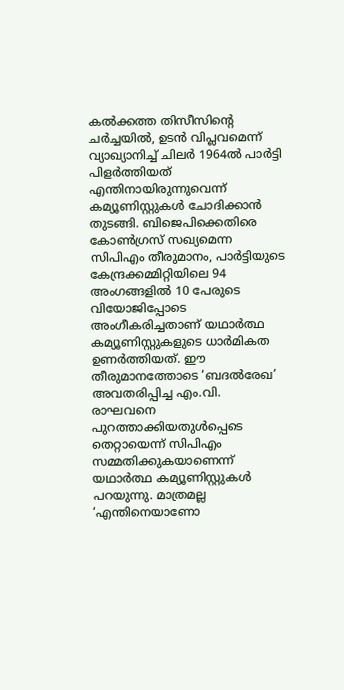കല്‍ക്കത്ത തിസീസിന്റെ ചര്‍ച്ചയില്‍, ഉടന്‍ വിപ്ലവമെന്ന് വ്യാഖ്യാനിച്ച് ചിലര്‍ 1964ല്‍ പാര്‍ട്ടി പിളര്‍ത്തിയത് എന്തിനായിരുന്നുവെന്ന് കമ്യൂണിസ്റ്റുകള്‍ ചോദിക്കാന്‍ തുടങ്ങി. ബിജെപിക്കെതിരെ കോണ്‍ഗ്രസ് സഖ്യമെന്ന സിപിഎം തീരുമാനം, പാര്‍ട്ടിയുടെ കേന്ദ്രക്കമ്മിറ്റിയിലെ 94 അംഗങ്ങളില്‍ 10 പേരുടെ വിയോജിപ്പോടെ അംഗീകരിച്ചതാണ് യഥാര്‍ത്ഥ കമ്യൂണിസ്റ്റുകളുടെ ധാര്‍മികത ഉണര്‍ത്തിയത്. ഈ തീരുമാനത്തോടെ ‘ബദല്‍രേഖ’ അവതരിപ്പിച്ച എം.വി. രാഘവനെ പുറത്താക്കിയതുള്‍പ്പെടെ തെറ്റായെന്ന് സിപിഎം സമ്മതിക്കുകയാണെന്ന് യഥാര്‍ത്ഥ കമ്യൂണിസ്റ്റുകള്‍ പറയുന്നു. മാത്രമല്ല ‘എന്തിനെയാണോ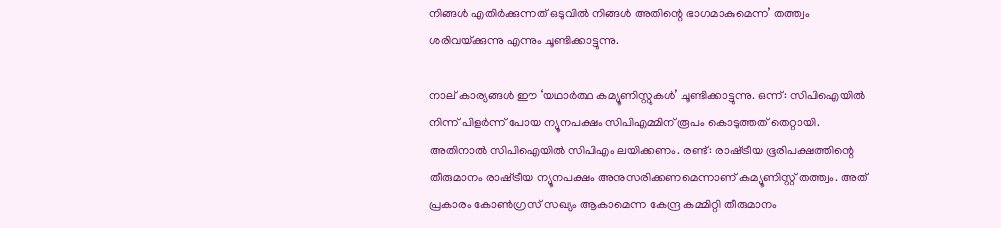നിങ്ങള്‍ എതിര്‍ക്കുന്നത് ഒടുവില്‍ നിങ്ങള്‍ അതിന്റെ ഭാഗമാകുമെന്ന’ തത്ത്വം ശരിവയ്‌ക്കുന്നു എന്നും ചൂണ്ടിക്കാട്ടുന്നു.

നാല് കാര്യങ്ങള്‍ ഈ ‘യഥാര്‍ത്ഥ കമ്യൂണിസ്റ്റുകള്‍’ ചൂണ്ടിക്കാട്ടുന്നു. ഒന്ന്: സിപിഐയില്‍ നിന്ന് പിളര്‍ന്ന് പോയ ന്യൂനപക്ഷം സിപിഎമ്മിന് രൂപം കൊടുത്തത് തെറ്റായി. അതിനാല്‍ സിപിഐയില്‍ സിപിഎം ലയിക്കണം. രണ്ട്: രാഷ്‌ട്രീയ ഭൂരിപക്ഷത്തിന്റെ തീരുമാനം രാഷ്‌ട്രീയ ന്യൂനപക്ഷം അനുസരിക്കണമെന്നാണ് കമ്യൂണിസ്റ്റ് തത്ത്വം. അത് പ്രകാരം കോണ്‍ഗ്രസ് സഖ്യം ആകാമെന്ന കേന്ദ്ര കമ്മിറ്റി തീരുമാനം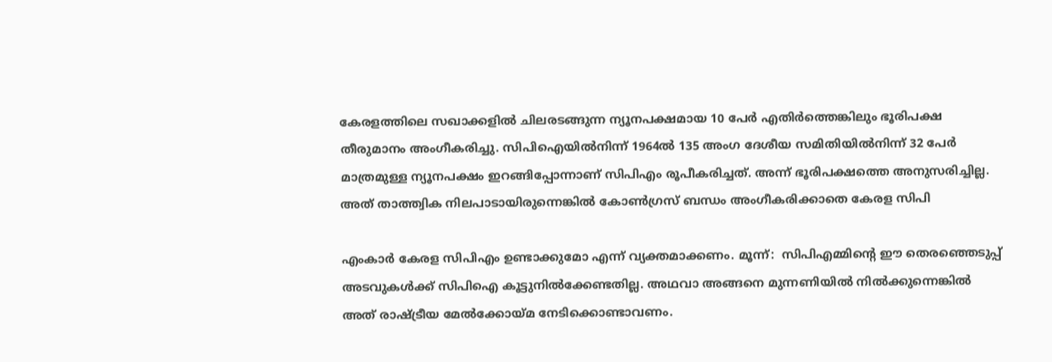കേരളത്തിലെ സഖാക്കളില്‍ ചിലരടങ്ങുന്ന ന്യൂനപക്ഷമായ 10 പേര്‍ എതിര്‍ത്തെങ്കിലും ഭൂരിപക്ഷ തീരുമാനം അംഗീകരിച്ചു. സിപിഐയില്‍നിന്ന് 1964ല്‍ 135 അംഗ ദേശീയ സമിതിയില്‍നിന്ന് 32 പേര്‍ മാത്രമുള്ള ന്യൂനപക്ഷം ഇറങ്ങിപ്പോന്നാണ് സിപിഎം രൂപീകരിച്ചത്. അന്ന് ഭൂരിപക്ഷത്തെ അനുസരിച്ചില്ല. അത് താത്ത്വിക നിലപാടായിരുന്നെങ്കില്‍ കോണ്‍ഗ്രസ് ബന്ധം അംഗീകരിക്കാതെ കേരള സിപി

എംകാര്‍ കേരള സിപിഎം ഉണ്ടാക്കുമോ എന്ന് വ്യക്തമാക്കണം. മൂന്ന്:  സിപിഎമ്മിന്റെ ഈ തെരഞ്ഞെടുപ്പ് അടവുകള്‍ക്ക് സിപിഐ കൂട്ടുനില്‍ക്കേണ്ടതില്ല. അഥവാ അങ്ങനെ മുന്നണിയില്‍ നില്‍ക്കുന്നെങ്കില്‍ അത് രാഷ്‌ട്രീയ മേല്‍ക്കോയ്‌മ നേടിക്കൊണ്ടാവണം.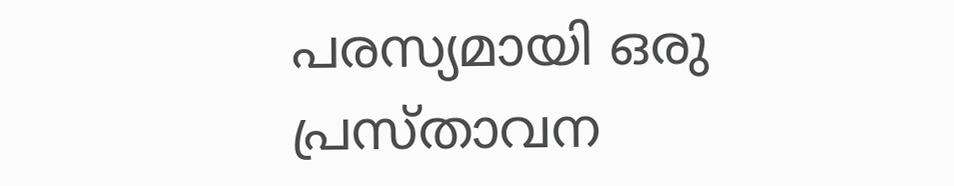പരസ്യമായി ഒരു പ്രസ്താവന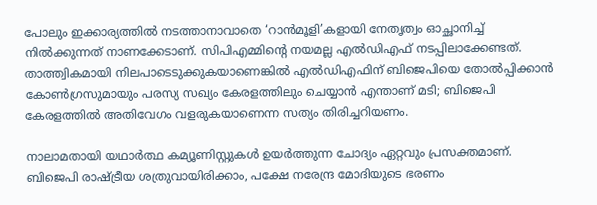പോലും ഇക്കാര്യത്തില്‍ നടത്താനാവാതെ ‘റാന്‍മൂളി’കളായി നേതൃത്വം ഓച്ഛാനിച്ച് നില്‍ക്കുന്നത് നാണക്കേടാണ്. സിപിഎമ്മിന്റെ നയമല്ല എല്‍ഡിഎഫ് നടപ്പിലാക്കേണ്ടത്. താത്ത്വികമായി നിലപാടെടുക്കുകയാണെങ്കില്‍ എല്‍ഡിഎഫിന് ബിജെപിയെ തോല്‍പ്പിക്കാന്‍ കോണ്‍ഗ്രസുമായും പരസ്യ സഖ്യം കേരളത്തിലും ചെയ്യാന്‍ എന്താണ് മടി; ബിജെപി കേരളത്തില്‍ അതിവേഗം വളരുകയാണെന്ന സത്യം തിരിച്ചറിയണം.

നാലാമതായി യഥാര്‍ത്ഥ കമ്യൂണിസ്റ്റുകള്‍ ഉയര്‍ത്തുന്ന ചോദ്യം ഏറ്റവും പ്രസക്തമാണ്. ബിജെപി രാഷ്‌ട്രീയ ശത്രുവായിരിക്കാം, പക്ഷേ നരേന്ദ്ര മോദിയുടെ ഭരണം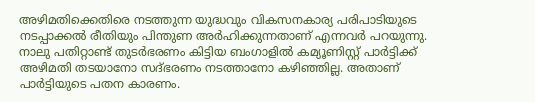അഴിമതിക്കെതിരെ നടത്തുന്ന യുദ്ധവും വികസനകാര്യ പരിപാടിയുടെ നടപ്പാക്കല്‍ രീതിയും പിന്തുണ അര്‍ഹിക്കുന്നതാണ് എന്നവര്‍ പറയുന്നു. നാലു പതിറ്റാണ്ട് തുടര്‍ഭരണം കിട്ടിയ ബംഗാളില്‍ കമ്യൂണിസ്റ്റ് പാര്‍ട്ടിക്ക് അഴിമതി തടയാനോ സദ്ഭരണം നടത്താനോ കഴിഞ്ഞില്ല. അതാണ് പാര്‍ട്ടിയുടെ പതന കാരണം.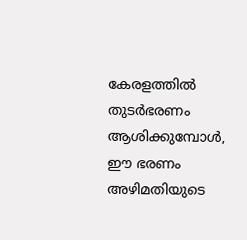കേരളത്തില്‍ തുടര്‍ഭരണം ആശിക്കുമ്പോള്‍, ഈ ഭരണം അഴിമതിയുടെ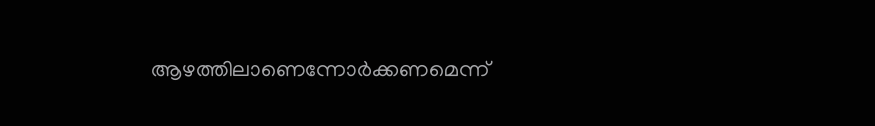ആഴത്തിലാണെന്നോര്‍ക്കണമെന്ന്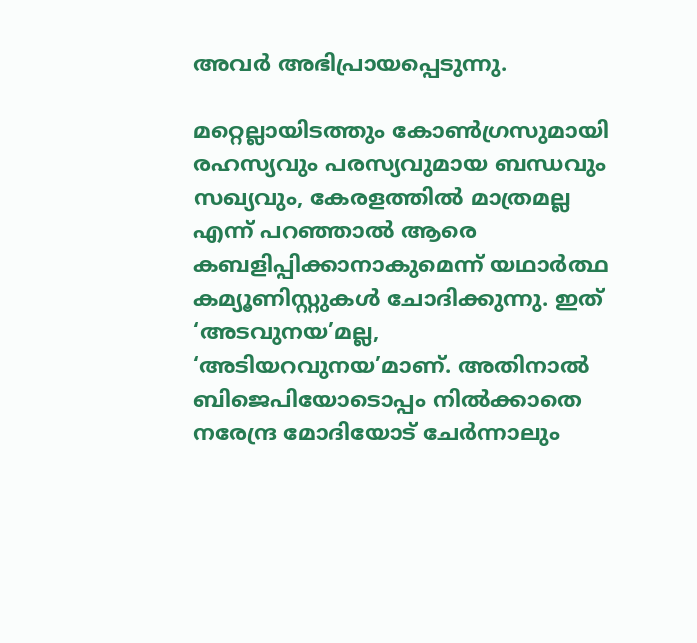അവര്‍ അഭിപ്രായപ്പെടുന്നു.

മറ്റെല്ലായിടത്തും കോണ്‍ഗ്രസുമായി രഹസ്യവും പരസ്യവുമായ ബന്ധവും സഖ്യവും, കേരളത്തില്‍ മാത്രമല്ല എന്ന് പറഞ്ഞാല്‍ ആരെ കബളിപ്പിക്കാനാകുമെന്ന് യഥാര്‍ത്ഥ കമ്യൂണിസ്റ്റുകള്‍ ചോദിക്കുന്നു. ഇത് ‘അടവുനയ’മല്ല, ‘അടിയറവുനയ’മാണ്. അതിനാല്‍ ബിജെപിയോടൊപ്പം നില്‍ക്കാതെ നരേന്ദ്ര മോദിയോട് ചേര്‍ന്നാലും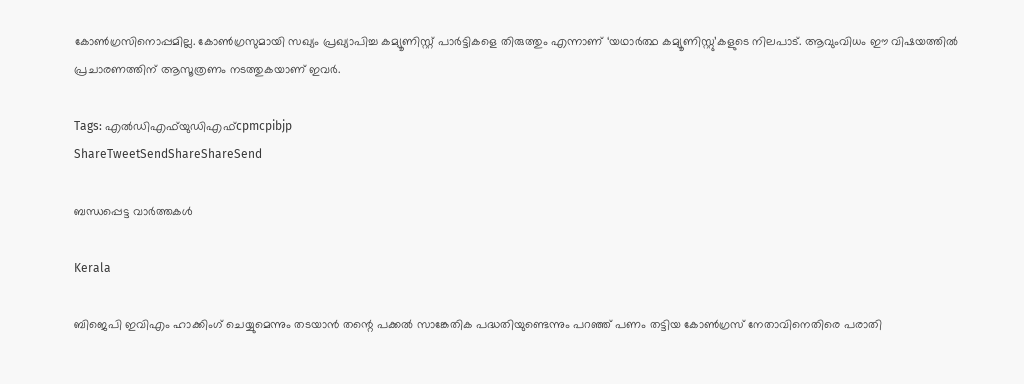കോണ്‍ഗ്രസിനൊപ്പമില്ല. കോണ്‍ഗ്രസുമായി സഖ്യം പ്രഖ്യാപിച്ച കമ്യൂണിസ്റ്റ് പാര്‍ട്ടികളെ തിരുത്തും എന്നാണ് ‘യഥാര്‍ത്ഥ കമ്യൂണിസ്റ്റു’കളുടെ നിലപാട്. ആവുംവിധം ഈ വിഷയത്തില്‍ പ്രചാരണത്തിന് ആസൂത്രണം നടത്തുകയാണ് ഇവര്‍.

Tags: എല്‍ഡിഎഫ്‌യുഡിഎഫ്cpmcpibjp
ShareTweetSendShareShareSend

ബന്ധപ്പെട്ട വാര്‍ത്തകള്‍

Kerala

ബിജെപി ഇവിഎം ഹാക്കിംഗ് ചെയ്യുമെന്നും തടയാൻ തന്റെ പക്കൽ സാങ്കേതിക പദ്ധതിയുണ്ടെന്നും പറഞ്ഞ് പണം തട്ടിയ കോൺഗ്രസ് നേതാവിനെതിരെ പരാതി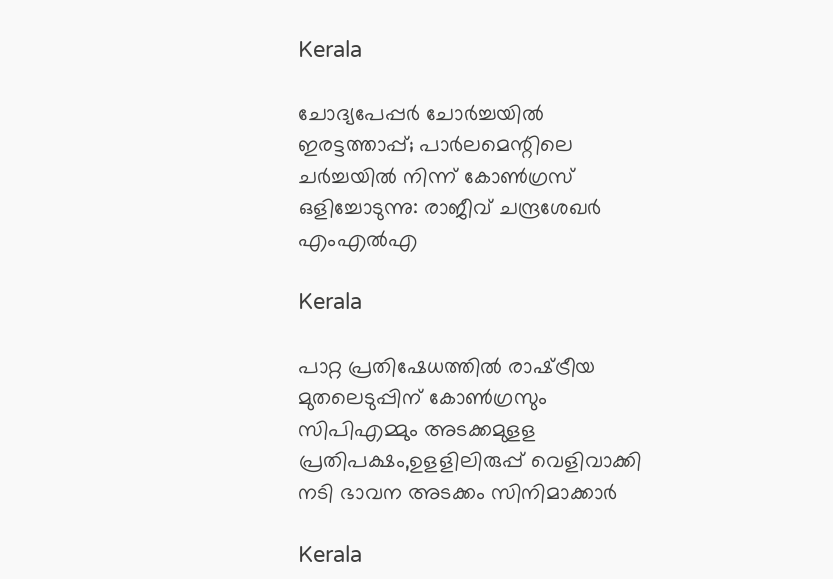Kerala

ചോദ്യപേപ്പര്‍ ചോര്‍ച്ചയില്‍ ഇരട്ടത്താപ്പ്; പാര്‍ലമെന്റിലെ ചര്‍ച്ചയില്‍ നിന്ന് കോണ്‍ഗ്രസ് ഒളിച്ചോടുന്നു: രാജീവ് ചന്ദ്രശേഖര്‍ എംഎല്‍എ

Kerala

പാറ്റ പ്രതിഷേധത്തില്‍ രാഷ്‌ട്രീയ മുതലെടുപ്പിന് കോണ്‍ഗ്രസും സിപിഎമ്മും അടക്കമുളള പ്രതിപക്ഷം,ഉളളിലിരുപ്പ് വെളിവാക്കി നടി ഭാവന അടക്കം സിനിമാക്കാര്‍

Kerala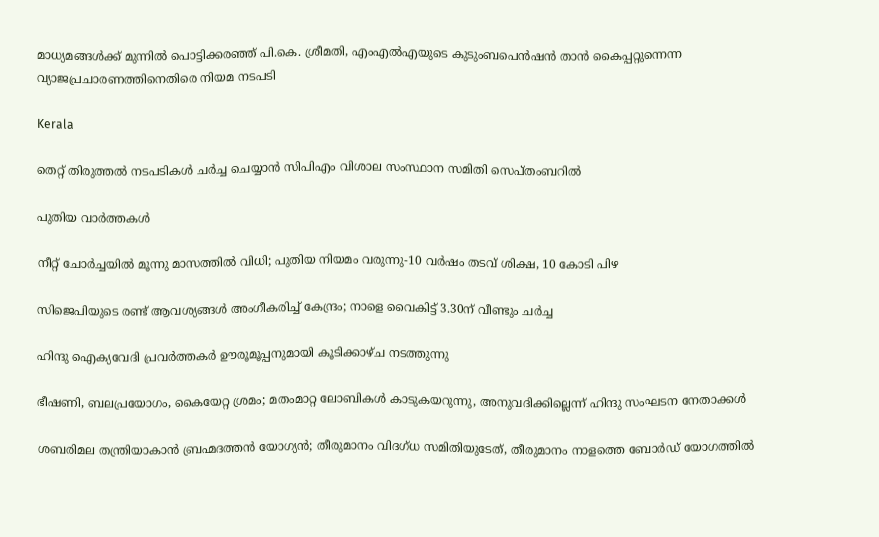മാധ്യമങ്ങൾക്ക് മുന്നിൽ പൊട്ടിക്കരഞ്ഞ് പി.കെ. ശ്രീമതി, എംഎൽഎയുടെ കുടുംബപെൻഷൻ താൻ കൈപ്പറ്റുന്നെന്ന വ്യാജപ്രചാരണത്തിനെതിരെ നിയമ നടപടി

Kerala

തെറ്റ് തിരുത്തല്‍ നടപടികള്‍ ചര്‍ച്ച ചെയ്യാന്‍ സിപിഎം വിശാല സംസ്ഥാന സമിതി സെപ്തംബറില്‍

പുതിയ വാര്‍ത്തകള്‍

നീറ്റ് ചോർച്ചയിൽ മൂന്നു മാസത്തിൽ വിധി; പുതിയ നിയമം വരുന്നു-10 വർഷം തടവ് ശിക്ഷ, 10 കോടി പിഴ

സിജെപിയുടെ രണ്ട് ആവശ്യങ്ങൾ അംഗീകരിച്ച് കേന്ദ്രം; നാളെ വൈകിട്ട് 3.30ന് വീണ്ടും ചർച്ച

ഹിന്ദു ഐക്യവേദി പ്രവർത്തകർ ഊരൂമൂപ്പനുമായി കൂടിക്കാഴ്ച നടത്തുന്നു

ഭീഷണി, ബലപ്രയോഗം, കൈയേറ്റ ശ്രമം; മതംമാറ്റ ലോബികള്‍ കാടുകയറുന്നു, അനുവദിക്കില്ലെന്ന് ഹിന്ദു സംഘടന നേതാക്കള്‍

ശബരിമല തന്ത്രിയാകാൻ ബ്രഹ്മദത്തൻ യോഗ്യൻ; തീരുമാനം വിദഗ്ധ സമിതിയുടേത്, തീരുമാനം നാളത്തെ ബോർഡ് യോഗത്തിൽ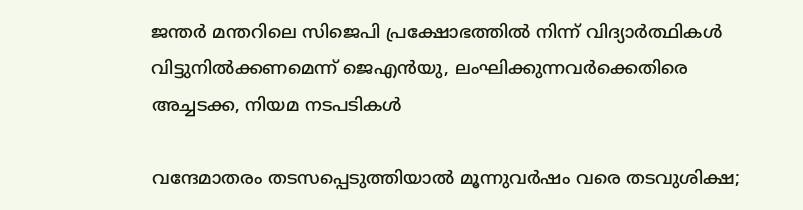ജന്തർ മന്തറിലെ സിജെപി പ്രക്ഷോഭത്തിൽ നിന്ന് വിദ്യാർത്ഥികൾ വിട്ടുനിൽക്കണമെന്ന് ജെഎൻയു, ലംഘിക്കുന്നവർക്കെതിരെ അച്ചടക്ക, നിയമ നടപടികൾ

വന്ദേമാതരം തടസപ്പെടുത്തിയാൽ മൂന്നുവർഷം വരെ തടവുശിക്ഷ;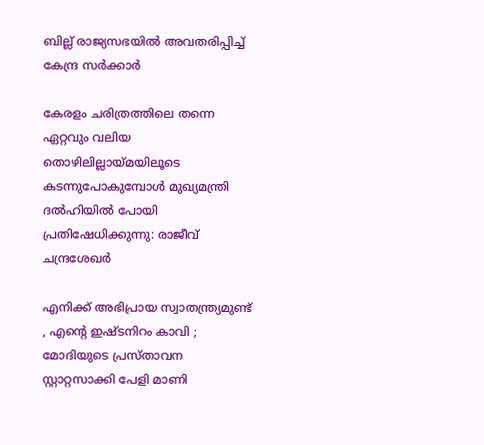ബില്ല് രാജ്യസഭയിൽ അവതരിപ്പിച്ച് കേന്ദ്ര സർക്കാർ

കേരളം ചരിത്രത്തിലെ തന്നെ ഏറ്റവും വലിയ തൊഴിലില്ലായ്‌മയിലൂടെ കടന്നുപോകുമ്പോൾ മുഖ്യമന്ത്രി ദൽഹിയിൽ പോയി പ്രതിഷേധിക്കുന്നു: രാജീവ് ചന്ദ്രശേഖർ

എനിക്ക് അഭിപ്രായ സ്വാതന്ത്ര്യമുണ്ട് , എന്റെ ഇഷ്ടനിറം കാവി ; മോദിയുടെ പ്രസ്താവന സ്റ്റാറ്റസാക്കി പേളി മാണി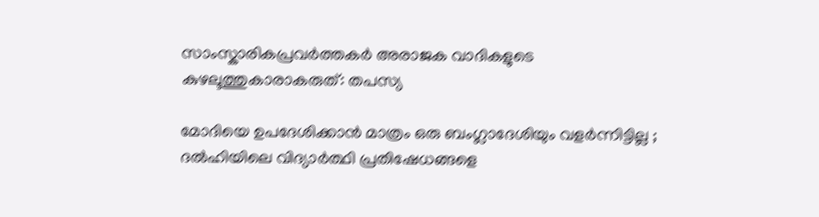സാംസ്കാരികപ്രവർത്തകർ അരാജക വാദികളുടെ കുഴലൂത്തുകാരാകരുത്: തപസ്യ

മോദിയെ ഉപദേശിക്കാൻ മാത്രം ഒരു ബംഗ്ലാദേശിയും വളർന്നിട്ടില്ല ; ദൽഹിയിലെ വിദ്യാർത്ഥി പ്രതിഷേധങ്ങളെ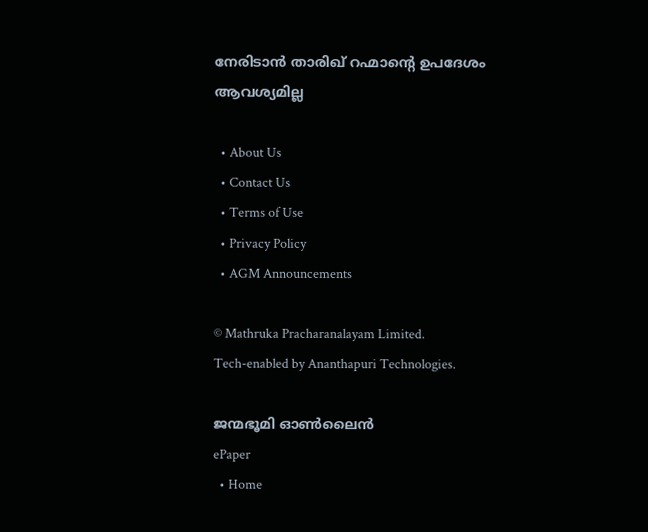നേരിടാൻ താരിഖ് റഹ്മാന്റെ ഉപദേശം ആവശ്യമില്ല

  • About Us
  • Contact Us
  • Terms of Use
  • Privacy Policy
  • AGM Announcements

© Mathruka Pracharanalayam Limited.
Tech-enabled by Ananthapuri Technologies.

ജന്മഭൂമി ഓണ്‍ലൈന്‍
ePaper
  • Home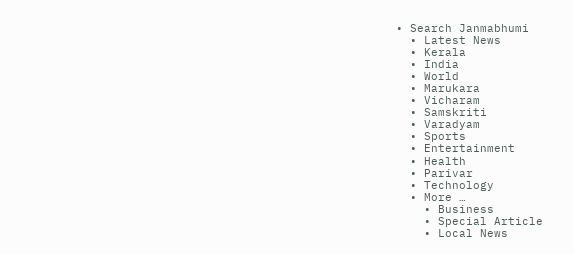• Search Janmabhumi
  • Latest News
  • Kerala
  • India
  • World
  • Marukara
  • Vicharam
  • Samskriti
  • Varadyam
  • Sports
  • Entertainment
  • Health
  • Parivar
  • Technology
  • More …
    • Business
    • Special Article
    • Local News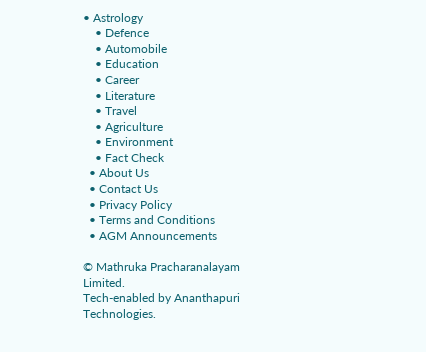• Astrology
    • Defence
    • Automobile
    • Education
    • Career
    • Literature
    • Travel
    • Agriculture
    • Environment
    • Fact Check
  • About Us
  • Contact Us
  • Privacy Policy
  • Terms and Conditions
  • AGM Announcements

© Mathruka Pracharanalayam Limited.
Tech-enabled by Ananthapuri Technologies.